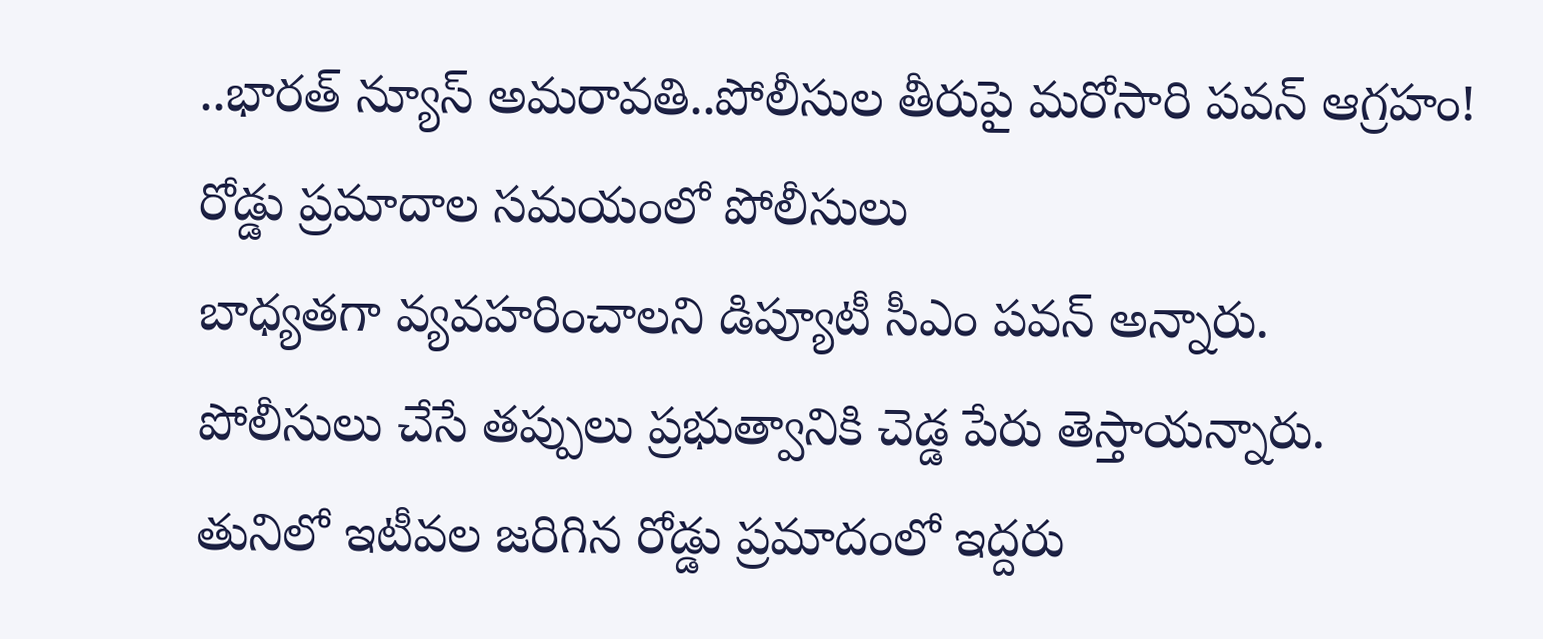..భారత్ న్యూస్ అమరావతి..పోలీసుల తీరుపై మరోసారి పవన్ ఆగ్రహం!
రోడ్డు ప్రమాదాల సమయంలో పోలీసులు
బాధ్యతగా వ్యవహరించాలని డిప్యూటీ సీఎం పవన్ అన్నారు.
పోలీసులు చేసే తప్పులు ప్రభుత్వానికి చెడ్డ పేరు తెస్తాయన్నారు.
తునిలో ఇటీవల జరిగిన రోడ్డు ప్రమాదంలో ఇద్దరు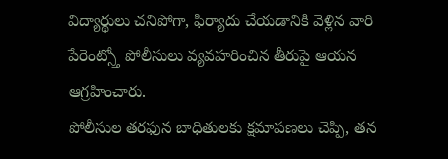విద్యార్థులు చనిపోగా, ఫిర్యాదు చేయడానికి వెళ్లిన వారి పేరెంట్స్తో పోలీసులు వ్యవహరించిన తీరుపై ఆయన ఆగ్రహించారు.
పోలీసుల తరఫున బాధితులకు క్షమాపణలు చెప్పి, తన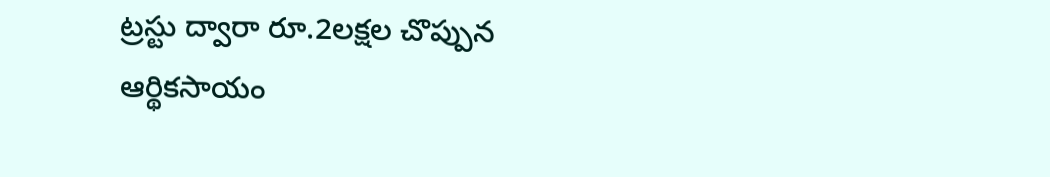ట్రస్టు ద్వారా రూ.2లక్షల చొప్పున ఆర్థికసాయం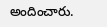అందించారు.